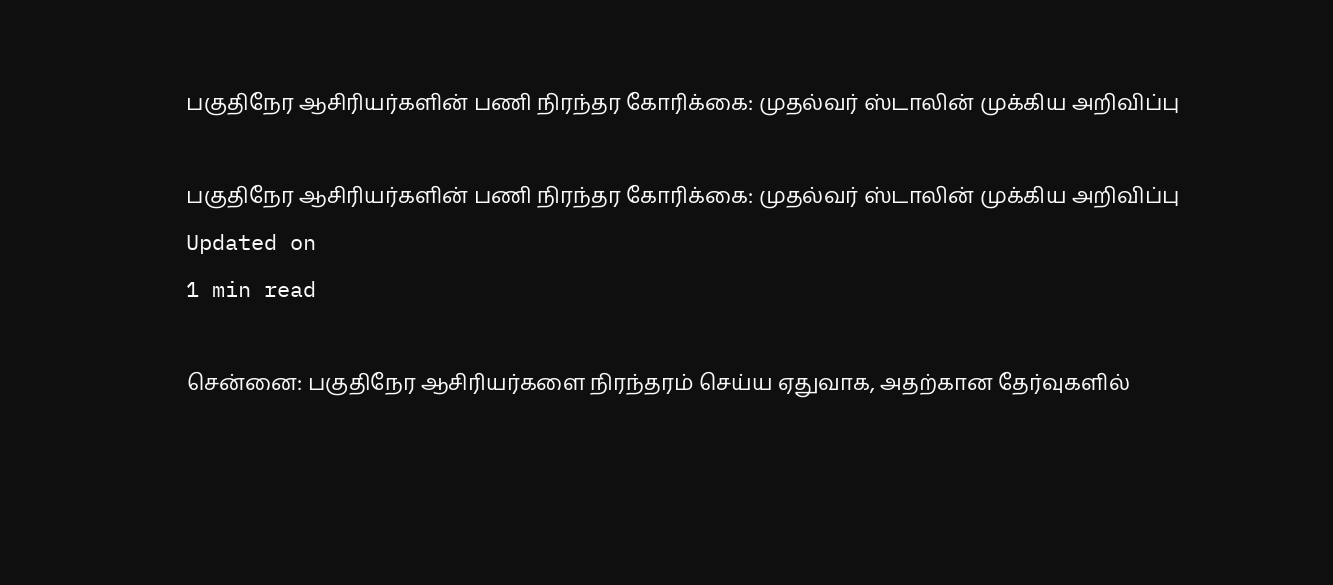பகுதிநேர ஆசிரியர்களின் பணி நிரந்தர கோரிக்கை: முதல்வர் ஸ்டாலின் முக்கிய அறிவிப்பு

பகுதிநேர ஆசிரியர்களின் பணி நிரந்தர கோரிக்கை: முதல்வர் ஸ்டாலின் முக்கிய அறிவிப்பு
Updated on
1 min read

சென்னை: பகுதிநேர ஆசிரியர்களை நிரந்தரம் செய்ய ஏதுவாக, அதற்கான தேர்வுகளில்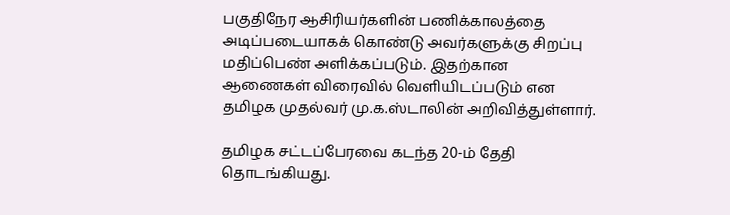பகுதிநேர ஆசிரியர்களின் பணிக்காலத்தை அடிப்படையாகக் கொண்டு அவர்களுக்கு சிறப்பு மதிப்பெண் அளிக்கப்படும். இதற்கான ஆணைகள் விரைவில் வெளியிடப்படும் என தமிழக முதல்வர் மு.க.ஸ்டாலின் அறிவித்துள்ளார்.

தமிழக சட்டப்பேரவை கடந்த 20-ம் தேதி தொடங்கியது.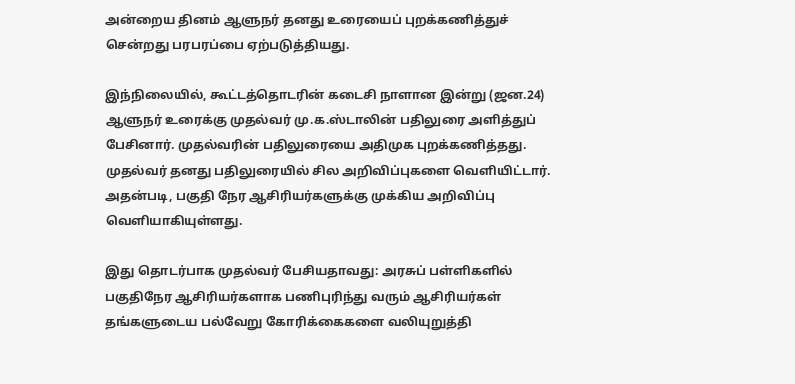அன்றைய தினம் ஆளுநர் தனது உரையைப் புறக்கணித்துச் சென்றது பரபரப்பை ஏற்படுத்தியது.

இந்நிலையில், கூட்டத்தொடரின் கடைசி நாளான இன்று (ஜன.24) ஆளுநர் உரைக்கு முதல்வர் மு.க.ஸ்டாலின் பதிலுரை அளித்துப் பேசினார். முதல்வரின் பதிலுரையை அதிமுக புறக்கணித்தது. முதல்வர் தனது பதிலுரையில் சில அறிவிப்புகளை வெளியிட்டார். அதன்படி, பகுதி நேர ஆசிரியர்களுக்கு முக்கிய அறிவிப்பு வெளியாகியுள்ளது.

இது தொடர்பாக முதல்வர் பேசியதாவது: அரசுப் பள்ளிகளில் பகுதிநேர ஆசிரியர்களாக பணிபுரிந்து வரும் ஆசிரியர்கள் தங்களுடைய பல்வேறு கோரிக்கைகளை வலியுறுத்தி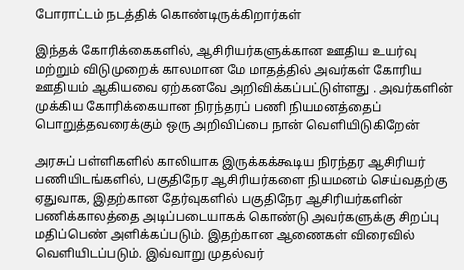போராட்டம் நடத்திக் கொண்டிருக்கிறார்கள்

இந்தக் கோரிக்கைகளில், ஆசிரியர்களுக்கான ஊதிய உயர்வு மற்றும் விடுமுறைக் காலமான மே மாதத்தில் அவர்கள் கோரிய ஊதியம் ஆகியவை ஏற்கனவே அறிவிக்கப்பட்டுள்ளது . அவர்களின் முக்கிய கோரிக்கையான நிரந்தரப் பணி நியமனத்தைப் பொறுத்தவரைக்கும் ஒரு அறிவிப்பை நான் வெளியிடுகிறேன்

அரசுப் பள்ளிகளில் காலியாக இருக்கக்கூடிய நிரந்தர ஆசிரியர் பணியிடங்களில், பகுதிநேர ஆசிரியர்களை நியமனம் செய்வதற்கு ஏதுவாக, இதற்கான தேர்வுகளில் பகுதிநேர ஆசிரியர்களின் பணிக்காலத்தை அடிப்படையாகக் கொண்டு அவர்களுக்கு சிறப்பு மதிப்பெண் அளிக்கப்படும். இதற்கான ஆணைகள் விரைவில் வெளியிடப்படும். இவ்வாறு முதல்வர்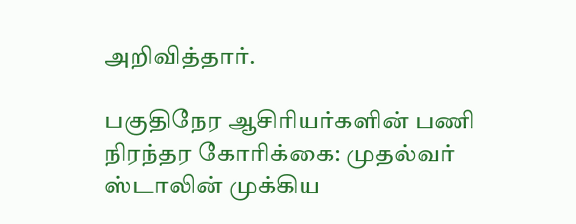அறிவித்தார்.

பகுதிநேர ஆசிரியர்களின் பணி நிரந்தர கோரிக்கை: முதல்வர் ஸ்டாலின் முக்கிய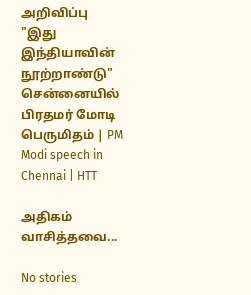அறிவிப்பு
"இது இந்தியாவின் நூற்றாண்டு" சென்னையில் பிரதமர் மோடி பெருமிதம் | PM Modi speech in Chennai | HTT

அதிகம் வாசித்தவை...

No stories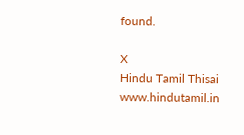found.

X
Hindu Tamil Thisai
www.hindutamil.in